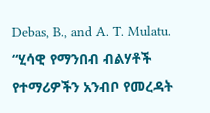Debas, B., and A. T. Mulatu. “ሂሳዊ የማንበብ ብልሃቶች የተማሪዎችን አንብቦ የመረዳት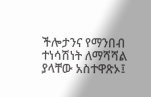ችሎታንና የማንበብ ተነሳሽነት ለማሻሻል ያላቸው አስተዋጽኦ፤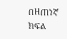በዘጠነኛ ክፍል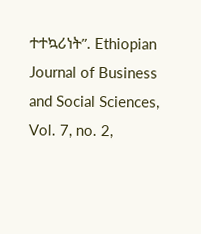ተተኳሪነት”. Ethiopian Journal of Business and Social Sciences, Vol. 7, no. 2,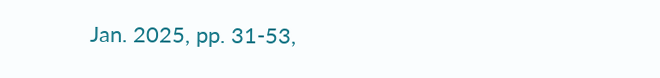Jan. 2025, pp. 31-53,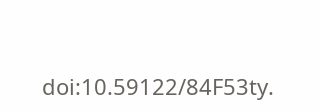doi:10.59122/84F53ty.